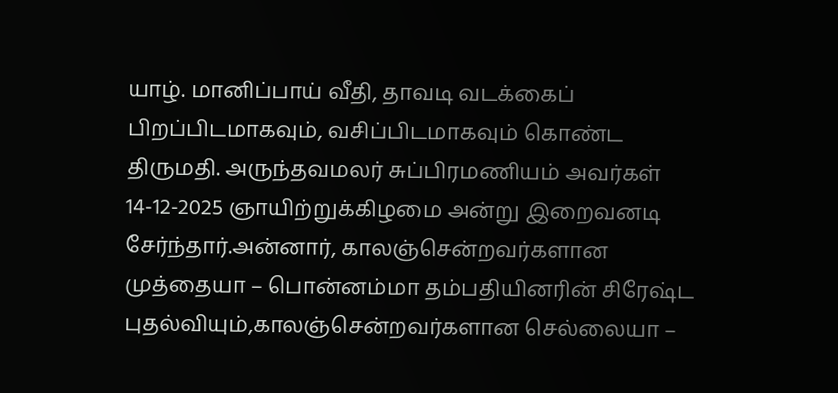யாழ். மானிப்பாய் வீதி, தாவடி வடக்கைப் பிறப்பிடமாகவும், வசிப்பிடமாகவும் கொண்ட திருமதி. அருந்தவமலர் சுப்பிரமணியம் அவர்கள் 14-12-2025 ஞாயிற்றுக்கிழமை அன்று இறைவனடி சேர்ந்தார்.அன்னார், காலஞ்சென்றவர்களான முத்தையா – பொன்னம்மா தம்பதியினரின் சிரேஷ்ட புதல்வியும்,காலஞ்சென்றவர்களான செல்லையா –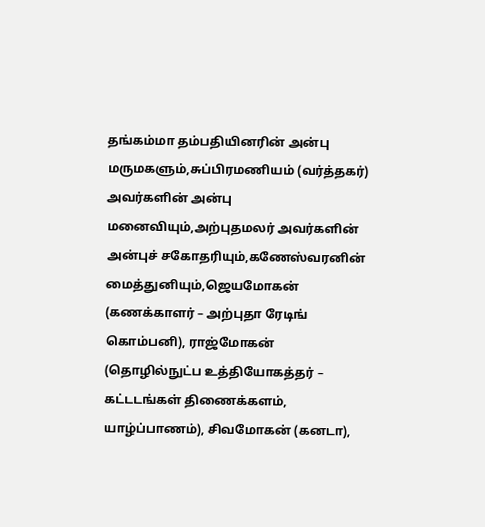தங்கம்மா தம்பதியினரின் அன்பு மருமகளும்,சுப்பிரமணியம் (வர்த்தகர்) அவர்களின் அன்பு மனைவியும்,அற்புதமலர் அவர்களின் அன்புச் சகோதரியும்,கணேஸ்வரனின் மைத்துனியும்,ஜெயமோகன் (கணக்காளர் – அற்புதா ரேடிங் கொம்பனி), ராஜ்மோகன் (தொழில்நுட்ப உத்தியோகத்தர் – கட்டடங்கள் திணைக்களம், யாழ்ப்பாணம்), சிவமோகன் (கனடா),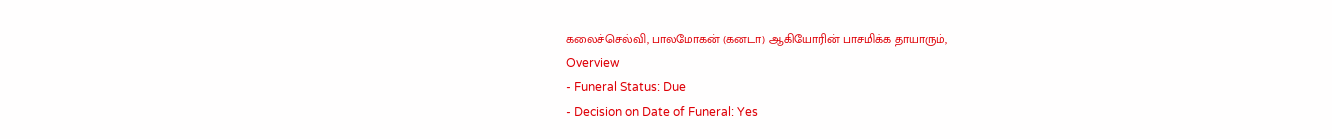கலைச்செல்வி, பாலமோகன் (கனடா) ஆகியோரின் பாசமிக்க தாயாரும்,
Overview
- Funeral Status: Due
- Decision on Date of Funeral: Yes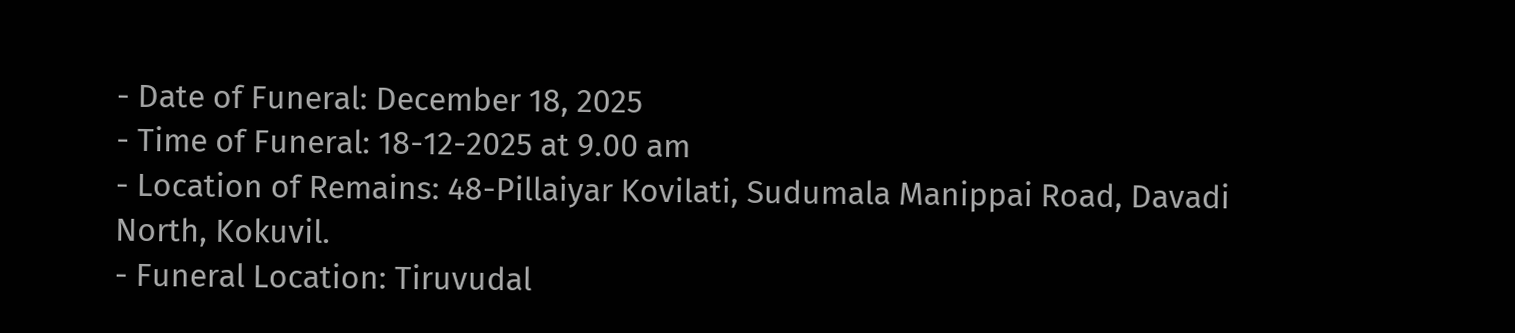- Date of Funeral: December 18, 2025
- Time of Funeral: 18-12-2025 at 9.00 am
- Location of Remains: 48-Pillaiyar Kovilati, Sudumala Manippai Road, Davadi North, Kokuvil.
- Funeral Location: Tiruvudal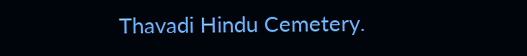Thavadi Hindu Cemetery.